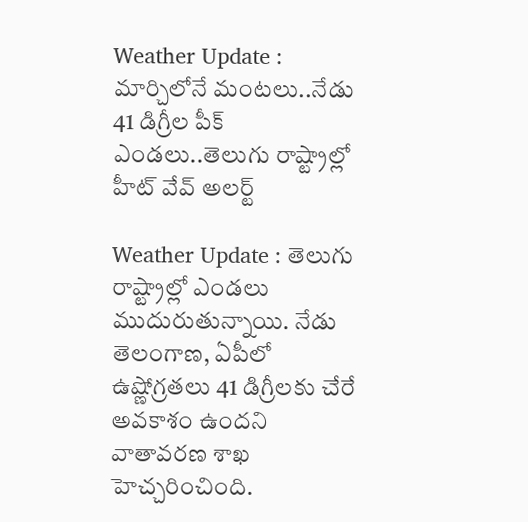Weather Update : మార్చిలోనే మంటలు..నేడు 41 డిగ్రీల పీక్ ఎండలు..తెలుగు రాష్ట్రాల్లో హీట్ వేవ్ అలర్ట్

Weather Update : తెలుగు రాష్ట్రాల్లో ఎండలు ముదురుతున్నాయి. నేడు తెలంగాణ, ఏపీలో ఉష్ణోగ్రతలు 41 డిగ్రీలకు చేరే అవకాశం ఉందని వాతావరణ శాఖ హెచ్చరించింది.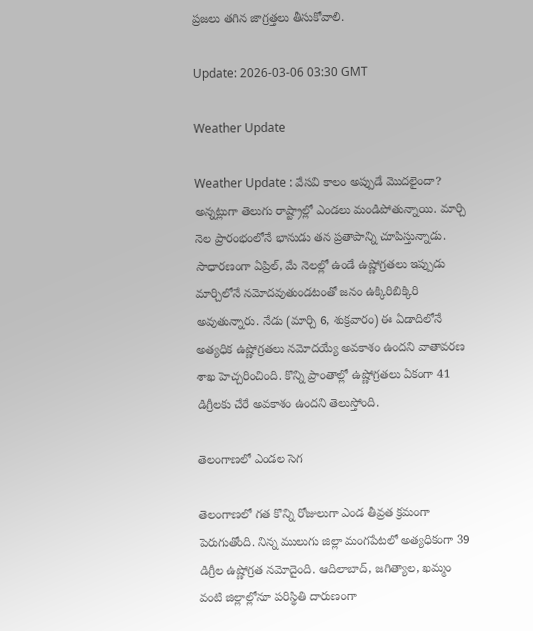ప్రజలు తగిన జాగ్రత్తలు తీసుకోవాలి.

Update: 2026-03-06 03:30 GMT

Weather Update

Weather Update : వేసవి కాలం అప్పుడే మొదలైందా? అన్నట్లుగా తెలుగు రాష్ట్రాల్లో ఎండలు మండిపోతున్నాయి. మార్చి నెల ప్రారంభంలోనే భానుడు తన ప్రతాపాన్ని చూపిస్తున్నాడు. సాధారణంగా ఏప్రిల్, మే నెలల్లో ఉండే ఉష్ణోగ్రతలు ఇప్పుడు మార్చిలోనే నమోదవుతుండటంతో జనం ఉక్కిరిబిక్కిరి అవుతున్నారు. నేడు (మార్చి 6, శుక్రవారం) ఈ ఏడాదిలోనే అత్యధిక ఉష్ణోగ్రతలు నమోదయ్యే అవకాశం ఉందని వాతావరణ శాఖ హెచ్చరించింది. కొన్ని ప్రాంతాల్లో ఉష్ణోగ్రతలు ఏకంగా 41 డిగ్రీలకు చేరే అవకాశం ఉందని తెలుస్తోంది.

తెలంగాణలో ఎండల సెగ

తెలంగాణలో గత కొన్ని రోజులుగా ఎండ తీవ్రత క్రమంగా పెరుగుతోంది. నిన్న ములుగు జిల్లా మంగపేటలో అత్యధికంగా 39 డిగ్రీల ఉష్ణోగ్రత నమోదైంది. ఆదిలాబాద్, జగిత్యాల, ఖమ్మం వంటి జిల్లాల్లోనూ పరిస్థితి దారుణంగా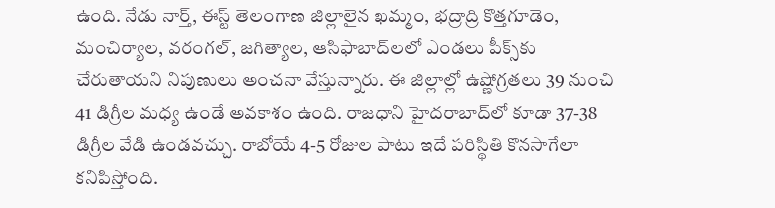ఉంది. నేడు నార్త్, ఈస్ట్ తెలంగాణ జిల్లాలైన ఖమ్మం, భద్రాద్రి కొత్తగూడెం, మంచిర్యాల, వరంగల్, జగిత్యాల, ఆసిఫాబాద్‌లలో ఎండలు పీక్స్‌కు చేరుతాయని నిపుణులు అంచనా వేస్తున్నారు. ఈ జిల్లాల్లో ఉష్ణోగ్రతలు 39 నుంచి 41 డిగ్రీల మధ్య ఉండే అవకాశం ఉంది. రాజధాని హైదరాబాద్‌లో కూడా 37-38 డిగ్రీల వేడి ఉండవచ్చు. రాబోయే 4-5 రోజుల పాటు ఇదే పరిస్థితి కొనసాగేలా కనిపిస్తోంది.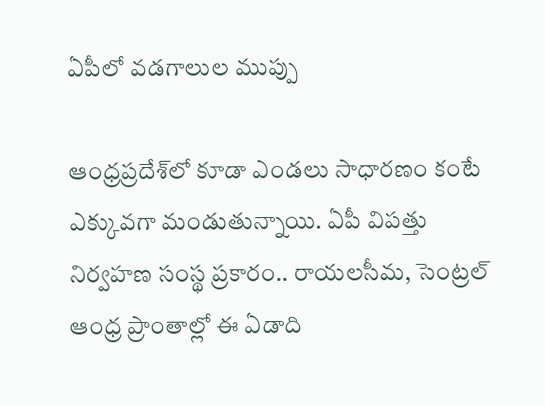ఏపీలో వడగాలుల ముప్పు

ఆంధ్రప్రదేశ్‌లో కూడా ఎండలు సాధారణం కంటే ఎక్కువగా మండుతున్నాయి. ఏపీ విపత్తు నిర్వహణ సంస్థ ప్రకారం.. రాయలసీమ, సెంట్రల్ ఆంధ్ర ప్రాంతాల్లో ఈ ఏడాది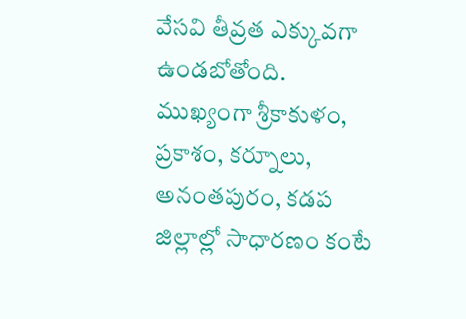వేసవి తీవ్రత ఎక్కువగా ఉండబోతోంది. ముఖ్యంగా శ్రీకాకుళం, ప్రకాశం, కర్నూలు, అనంతపురం, కడప జిల్లాల్లో సాధారణం కంటే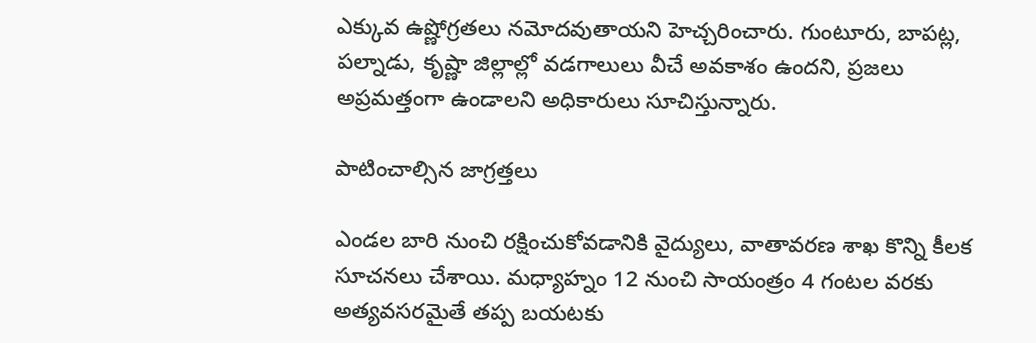ఎక్కువ ఉష్ణోగ్రతలు నమోదవుతాయని హెచ్చరించారు. గుంటూరు, బాపట్ల, పల్నాడు, కృష్ణా జిల్లాల్లో వడగాలులు వీచే అవకాశం ఉందని, ప్రజలు అప్రమత్తంగా ఉండాలని అధికారులు సూచిస్తున్నారు.

పాటించాల్సిన జాగ్రత్తలు

ఎండల బారి నుంచి రక్షించుకోవడానికి వైద్యులు, వాతావరణ శాఖ కొన్ని కీలక సూచనలు చేశాయి. మధ్యాహ్నం 12 నుంచి సాయంత్రం 4 గంటల వరకు అత్యవసరమైతే తప్ప బయటకు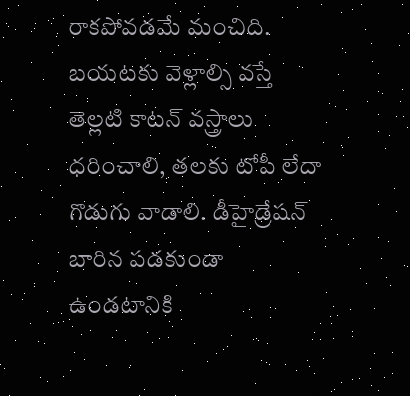రాకపోవడమే మంచిది. బయటకు వెళ్లాల్సి వస్తే తెల్లటి కాటన్ వస్త్రాలు ధరించాలి, తలకు టోపీ లేదా గొడుగు వాడాలి. డీహైడ్రేషన్ బారిన పడకుండా ఉండటానికి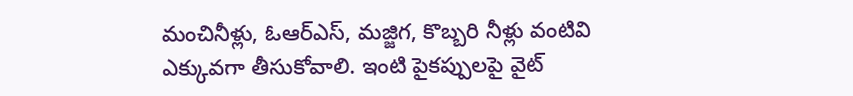మంచినీళ్లు, ఓఆర్ఎస్, మజ్జిగ, కొబ్బరి నీళ్లు వంటివి ఎక్కువగా తీసుకోవాలి. ఇంటి పైకప్పులపై వైట్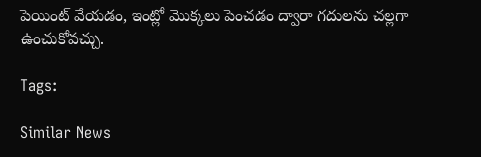పెయింట్ వేయడం, ఇంట్లో మొక్కలు పెంచడం ద్వారా గదులను చల్లగా ఉంచుకోవచ్చు.

Tags:

Similar News